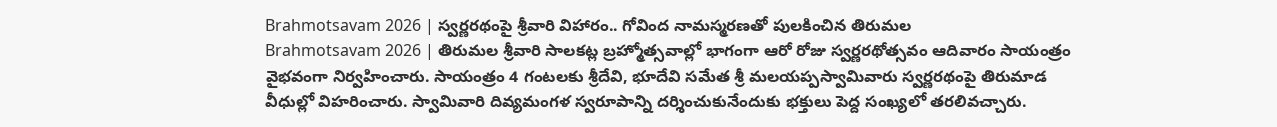Brahmotsavam 2026 | స్వర్ణరథంపై శ్రీవారి విహారం.. గోవింద నామస్మరణతో పులకించిన తిరుమల
Brahmotsavam 2026 | తిరుమల శ్రీవారి సాలకట్ల బ్రహ్మోత్సవాల్లో భాగంగా ఆరో రోజు స్వర్ణరథోత్సవం ఆదివారం సాయంత్రం వైభవంగా నిర్వహించారు. సాయంత్రం 4 గంటలకు శ్రీదేవి, భూదేవి సమేత శ్రీ మలయప్పస్వామివారు స్వర్ణరథంపై తిరుమాడ వీధుల్లో విహరించారు. స్వామివారి దివ్యమంగళ స్వరూపాన్ని దర్శించుకునేందుకు భక్తులు పెద్ద సంఖ్యలో తరలివచ్చారు.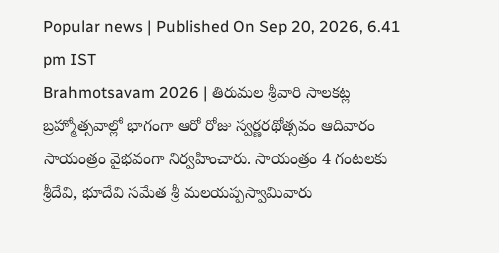Popular news | Published On Sep 20, 2026, 6.41 pm IST
Brahmotsavam 2026 | తిరుమల శ్రీవారి సాలకట్ల బ్రహ్మోత్సవాల్లో భాగంగా ఆరో రోజు స్వర్ణరథోత్సవం ఆదివారం సాయంత్రం వైభవంగా నిర్వహించారు. సాయంత్రం 4 గంటలకు శ్రీదేవి, భూదేవి సమేత శ్రీ మలయప్పస్వామివారు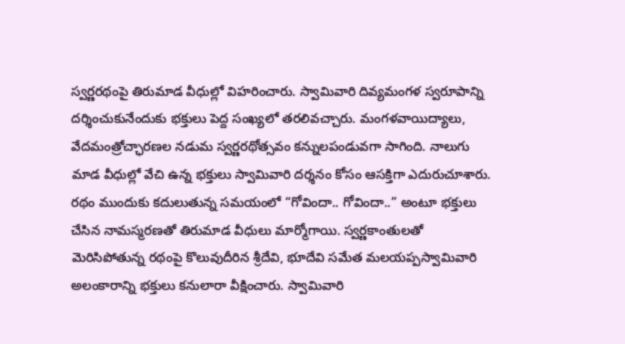స్వర్ణరథంపై తిరుమాడ వీధుల్లో విహరించారు. స్వామివారి దివ్యమంగళ స్వరూపాన్ని దర్శించుకునేందుకు భక్తులు పెద్ద సంఖ్యలో తరలివచ్చారు. మంగళవాయిద్యాలు, వేదమంత్రోచ్ఛారణల నడుమ స్వర్ణరథోత్సవం కన్నులపండువగా సాగింది. నాలుగు మాడ వీధుల్లో వేచి ఉన్న భక్తులు స్వామివారి దర్శనం కోసం ఆసక్తిగా ఎదురుచూశారు. రథం ముందుకు కదులుతున్న సమయంలో “గోవిందా.. గోవిందా..” అంటూ భక్తులు చేసిన నామస్మరణతో తిరుమాడ వీధులు మార్మోగాయి. స్వర్ణకాంతులతో మెరిసిపోతున్న రథంపై కొలువుదీరిన శ్రీదేవి, భూదేవి సమేత మలయప్పస్వామివారి అలంకారాన్ని భక్తులు కనులారా వీక్షించారు. స్వామివారి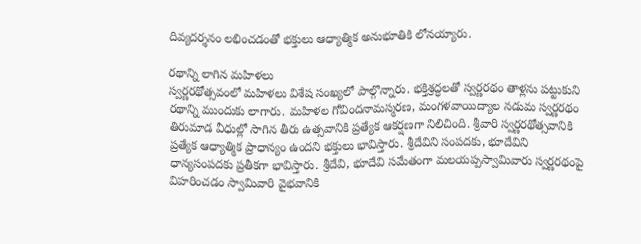దివ్యదర్శనం లభించడంతో భక్తులు ఆధ్యాత్మిక అనుభూతికి లోనయ్యారు.

రథాన్ని లాగిన మహిళలు
స్వర్ణరథోత్సవంలో మహిళలు విశేష సంఖ్యలో పాల్గొన్నారు. భక్తిశ్రద్ధలతో స్వర్ణరథం తాళ్లను పట్టుకుని రథాన్ని ముందుకు లాగారు. మహిళల గోవిందనామస్మరణ, మంగళవాయిద్యాల నడుమ స్వర్ణరథం తిరుమాడ వీధుల్లో సాగిన తీరు ఉత్సవానికి ప్రత్యేక ఆకర్షణగా నిలిచింది. శ్రీవారి స్వర్ణరథోత్సవానికి ప్రత్యేక ఆధ్యాత్మిక ప్రాధాన్యం ఉందని భక్తులు భావిస్తారు. శ్రీదేవిని సంపదకు, భూదేవిని ధాన్యసంపదకు ప్రతీకగా భావిస్తారు. శ్రీదేవి, భూదేవి సమేతంగా మలయప్పస్వామివారు స్వర్ణరథంపై విహరించడం స్వామివారి వైభవానికి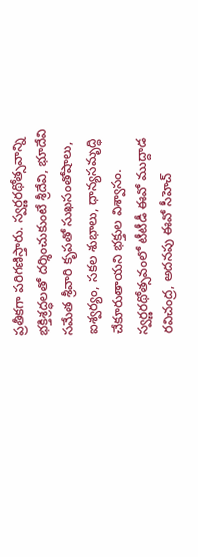ప్రతీకగా పరిగణిస్తారు. స్వర్ణరథోత్సవాన్ని భక్తిశ్రద్ధలతో దర్శించుకుంటే శ్రీదేవి, భూదేవి సమేత శ్రీవారి కృపతో సుఖసంతోషాలు, ఐశ్వర్యం, సకల శుభాలు, ధాన్యసమృద్ధి చేకూరుతాయని భక్తుల విశ్వాసం. స్వర్ణరథోత్సవంలో టీటీడీ ఈవో ముద్దాడ రవిచంద్ర, అదనపు ఈవో సీహెచ్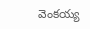వెంకయ్య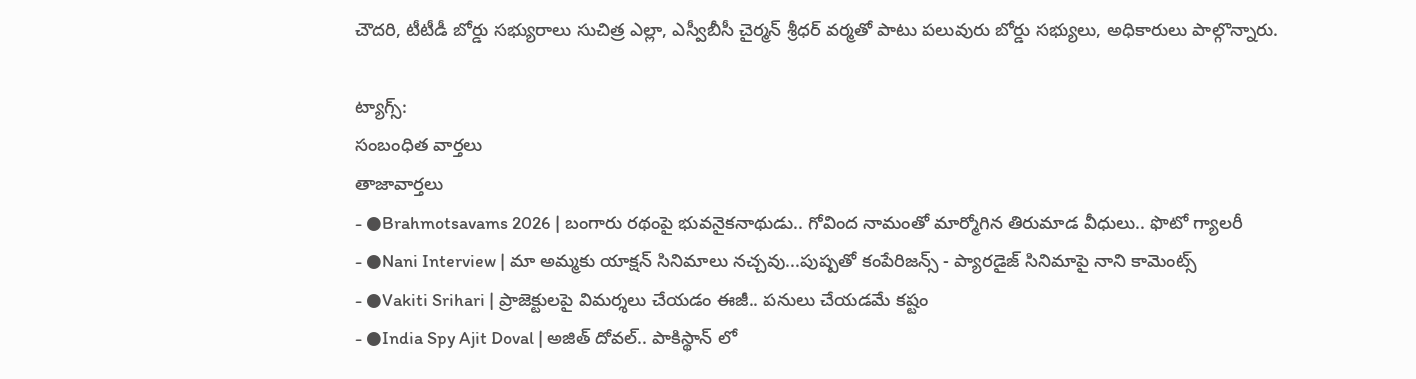చౌదరి, టీటీడీ బోర్డు సభ్యురాలు సుచిత్ర ఎల్లా, ఎస్వీబీసీ చైర్మన్ శ్రీధర్ వర్మతో పాటు పలువురు బోర్డు సభ్యులు, అధికారులు పాల్గొన్నారు.

ట్యాగ్స్:
సంబంధిత వార్తలు
తాజావార్తలు
- ●Brahmotsavams 2026 | బంగారు రథంపై భువనైకనాథుడు.. గోవింద నామంతో మార్మోగిన తిరుమాడ వీధులు.. ఫొటో గ్యాలరీ
- ●Nani Interview | మా అమ్మకు యాక్షన్ సినిమాలు నచ్చవు...పుష్పతో కంపేరిజన్స్ - ప్యారడైజ్ సినిమాపై నాని కామెంట్స్
- ●Vakiti Srihari | ప్రాజెక్టులపై విమర్శలు చేయడం ఈజీ.. పనులు చేయడమే కష్టం
- ●India Spy Ajit Doval | అజిత్ దోవల్.. పాకిస్థాన్ లో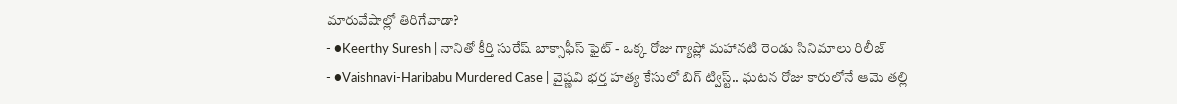మారువేషాల్లో తిరిగేవాడా?
- ●Keerthy Suresh | నానితో కీర్తి సురేష్ బాక్సాఫీస్ ఫైట్ - ఒక్క రోజు గ్యాప్లో మహానటి రెండు సినిమాలు రిలీజ్
- ●Vaishnavi-Haribabu Murdered Case | వైష్ణవి భర్త హత్య కేసులో బిగ్ ట్విస్ట్.. ఘటన రోజు కారులోనే ఆమె తల్లి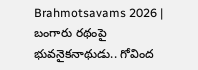Brahmotsavams 2026 | బంగారు రథంపై భువనైకనాథుడు.. గోవింద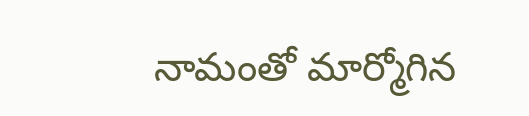నామంతో మార్మోగిన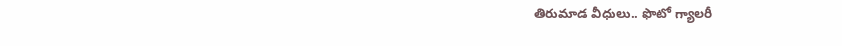తిరుమాడ వీధులు.. ఫొటో గ్యాలరీ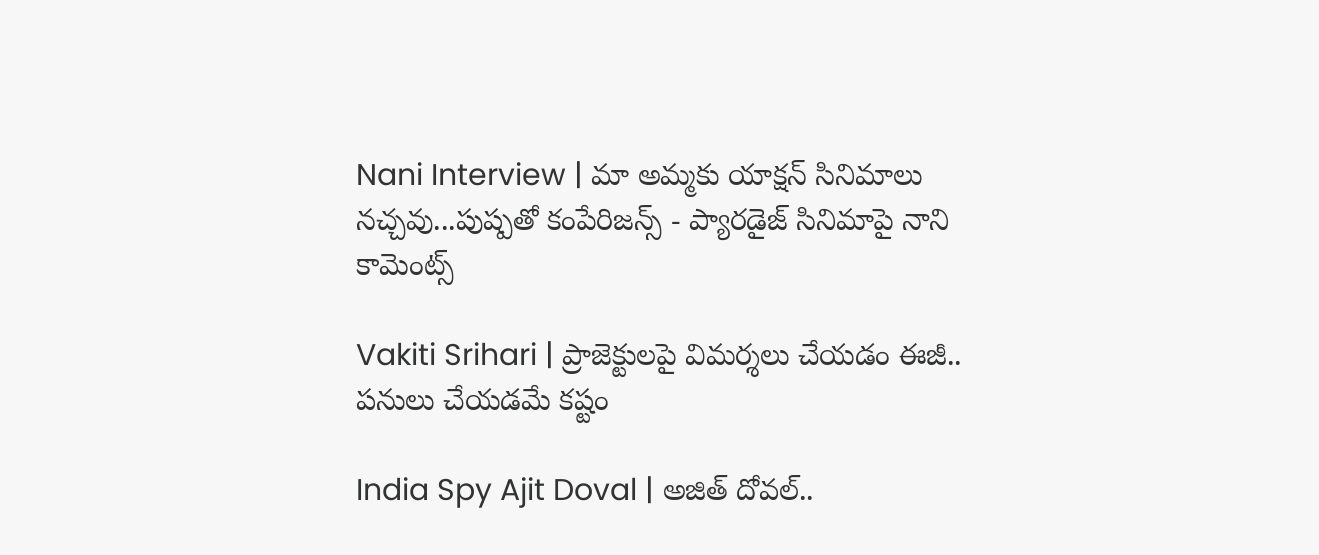Nani Interview | మా అమ్మకు యాక్షన్ సినిమాలు నచ్చవు...పుష్పతో కంపేరిజన్స్ - ప్యారడైజ్ సినిమాపై నాని కామెంట్స్

Vakiti Srihari | ప్రాజెక్టులపై విమర్శలు చేయడం ఈజీ.. పనులు చేయడమే కష్టం

India Spy Ajit Doval | అజిత్ దోవల్..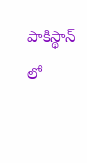పాకిస్థాన్ లో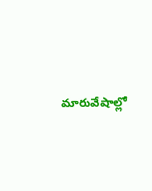మారువేషాల్లో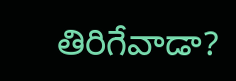తిరిగేవాడా?